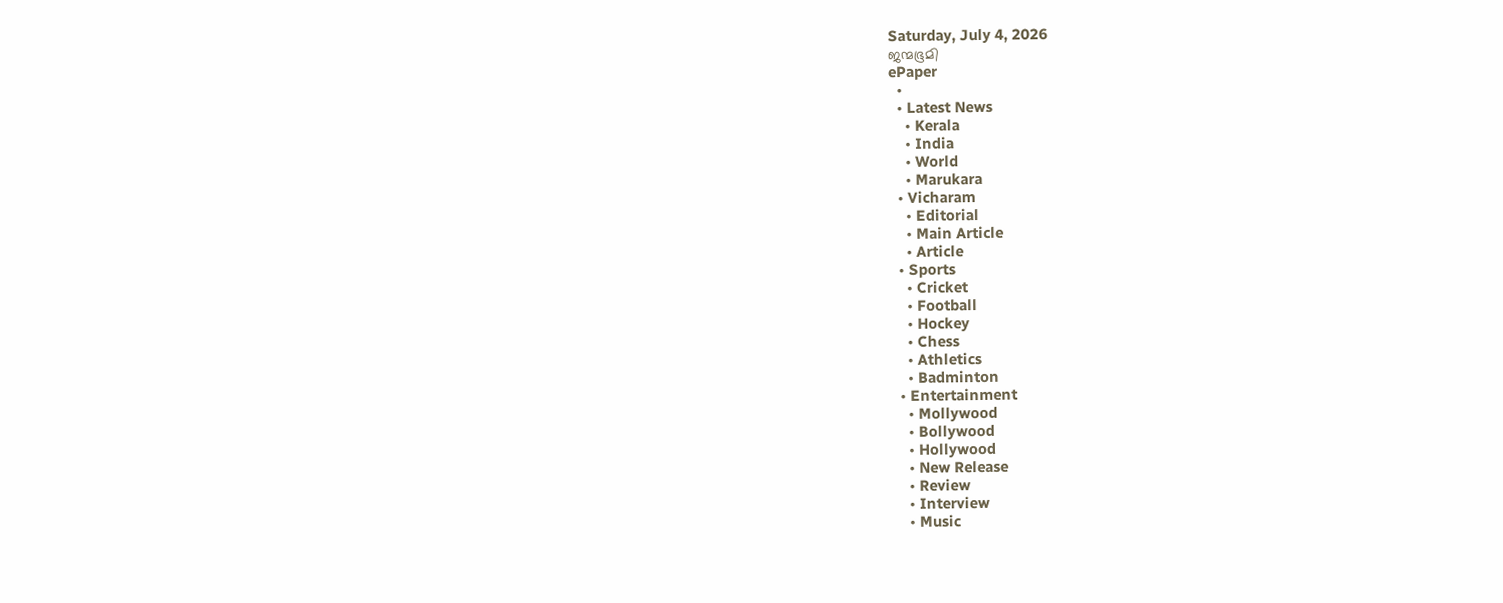Saturday, July 4, 2026
ജന്മഭൂമി
ePaper
  •
  • Latest News
    • Kerala
    • India
    • World
    • Marukara
  • Vicharam
    • Editorial
    • Main Article
    • Article
  • Sports
    • Cricket
    • Football
    • Hockey
    • Chess
    • Athletics
    • Badminton
  • Entertainment
    • Mollywood
    • Bollywood
    • Hollywood
    • New Release
    • Review
    • Interview
    • Music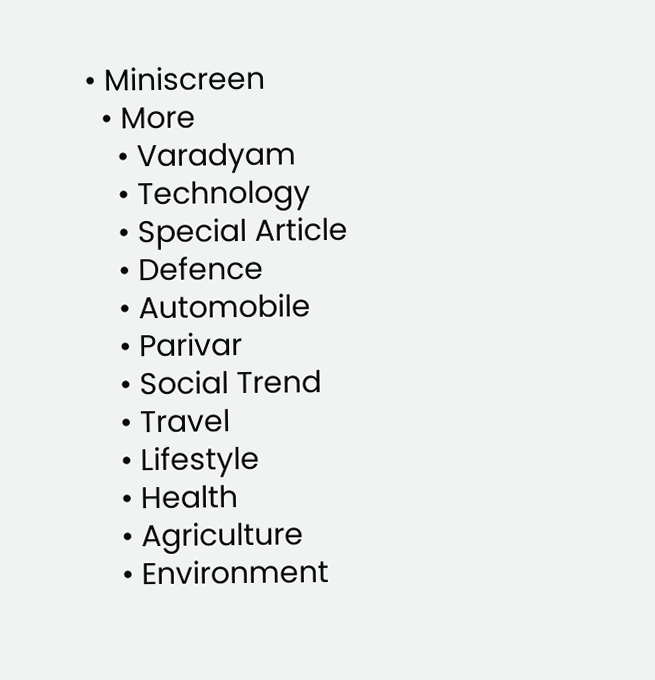• Miniscreen
  • More
    • Varadyam
    • Technology
    • Special Article
    • Defence
    • Automobile
    • Parivar
    • Social Trend
    • Travel
    • Lifestyle
    • Health
    • Agriculture
    • Environment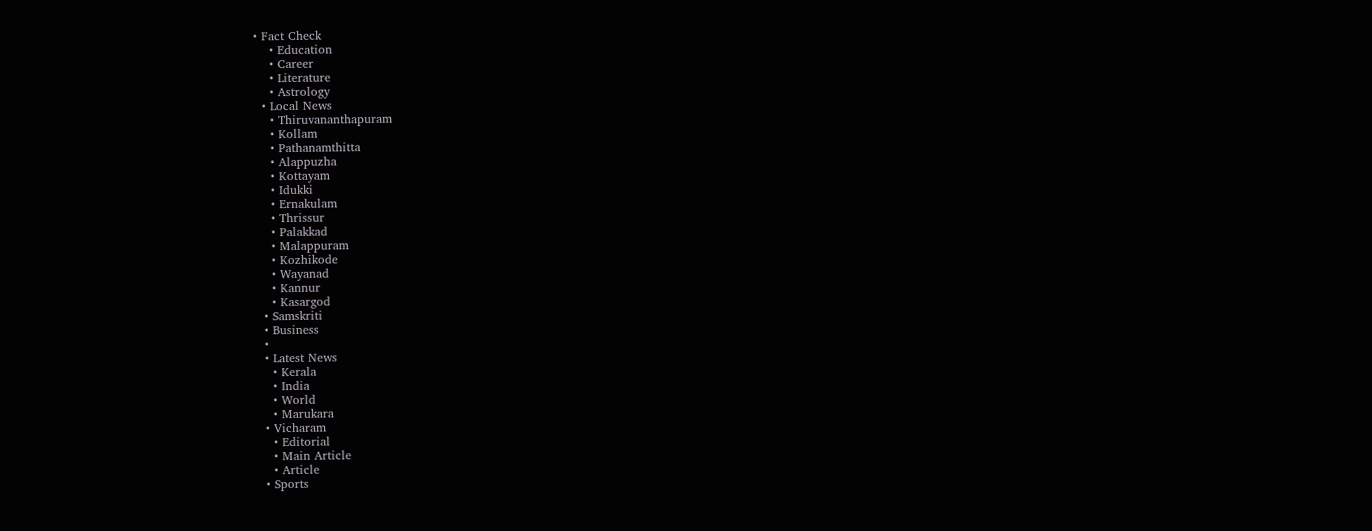• Fact Check
    • Education
    • Career
    • Literature
    • Astrology
  • Local News
    • Thiruvananthapuram
    • Kollam
    • Pathanamthitta
    • Alappuzha
    • Kottayam
    • Idukki
    • Ernakulam
    • Thrissur
    • Palakkad
    • Malappuram
    • Kozhikode
    • Wayanad
    • Kannur
    • Kasargod
  • Samskriti
  • Business
  •
  • Latest News
    • Kerala
    • India
    • World
    • Marukara
  • Vicharam
    • Editorial
    • Main Article
    • Article
  • Sports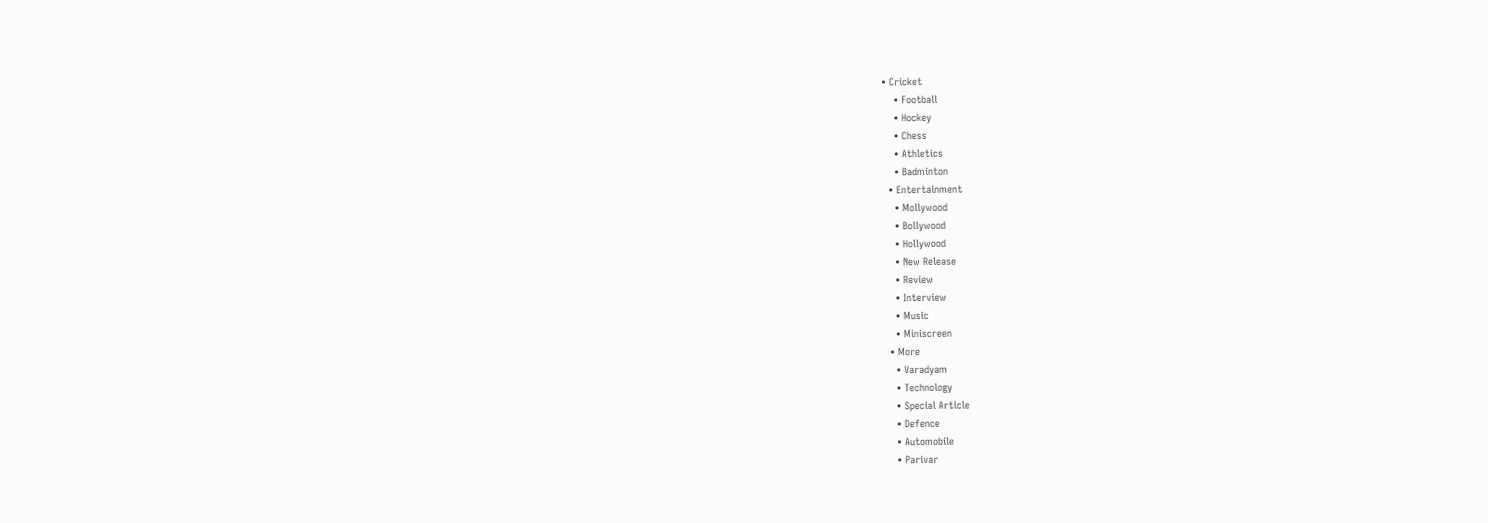• Cricket
    • Football
    • Hockey
    • Chess
    • Athletics
    • Badminton
  • Entertainment
    • Mollywood
    • Bollywood
    • Hollywood
    • New Release
    • Review
    • Interview
    • Music
    • Miniscreen
  • More
    • Varadyam
    • Technology
    • Special Article
    • Defence
    • Automobile
    • Parivar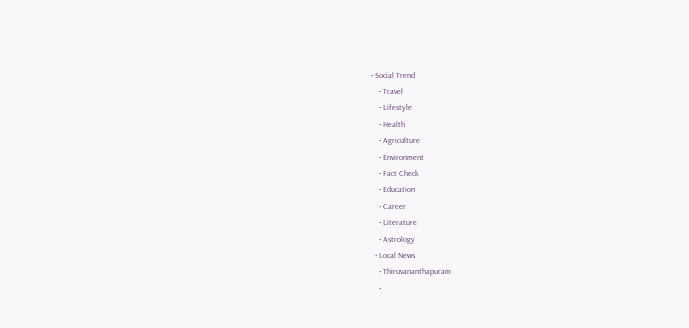• Social Trend
    • Travel
    • Lifestyle
    • Health
    • Agriculture
    • Environment
    • Fact Check
    • Education
    • Career
    • Literature
    • Astrology
  • Local News
    • Thiruvananthapuram
    •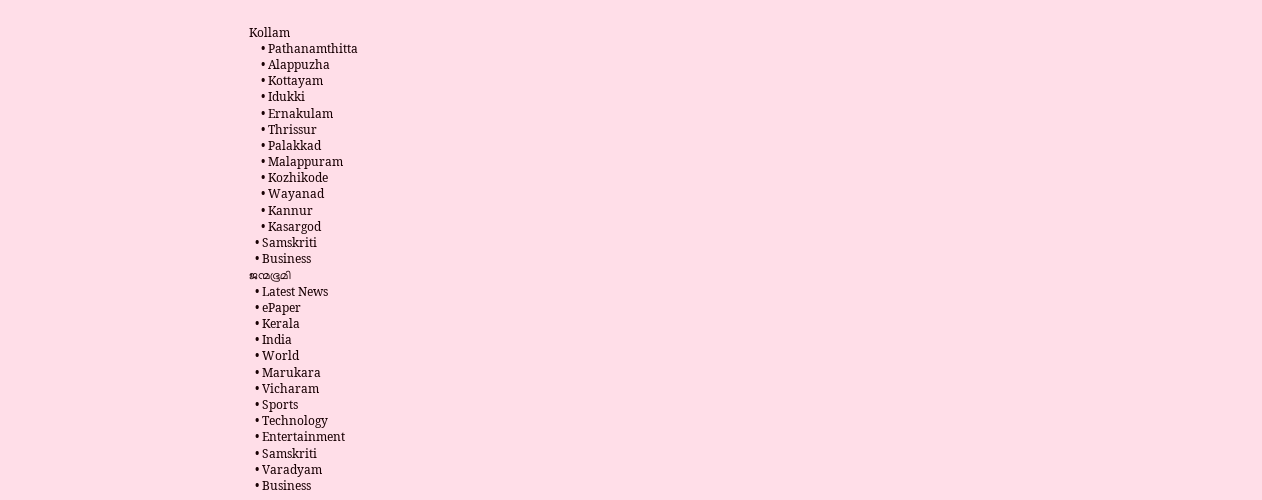Kollam
    • Pathanamthitta
    • Alappuzha
    • Kottayam
    • Idukki
    • Ernakulam
    • Thrissur
    • Palakkad
    • Malappuram
    • Kozhikode
    • Wayanad
    • Kannur
    • Kasargod
  • Samskriti
  • Business
ജന്മഭൂമി
  • Latest News
  • ePaper
  • Kerala
  • India
  • World
  • Marukara
  • Vicharam
  • Sports
  • Technology
  • Entertainment
  • Samskriti
  • Varadyam
  • Business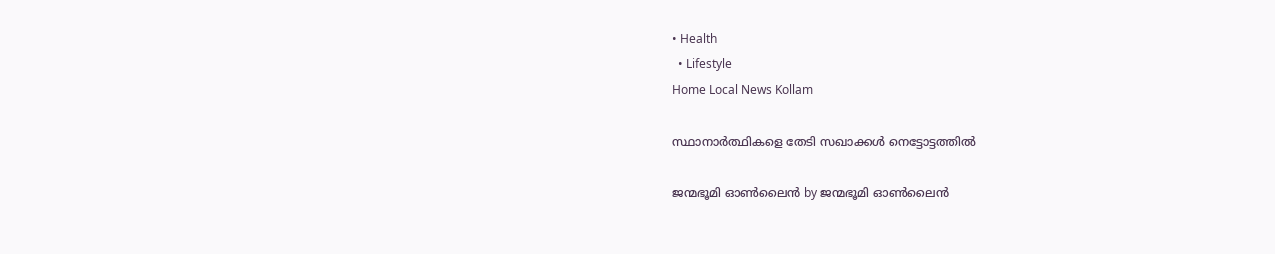• Health
  • Lifestyle
Home Local News Kollam

സ്ഥാനാര്‍ത്ഥികളെ തേടി സഖാക്കള്‍ നെട്ടോട്ടത്തില്‍

ജന്മഭൂമി ഓണ്‍ലൈന്‍ by ജന്മഭൂമി ഓണ്‍ലൈന്‍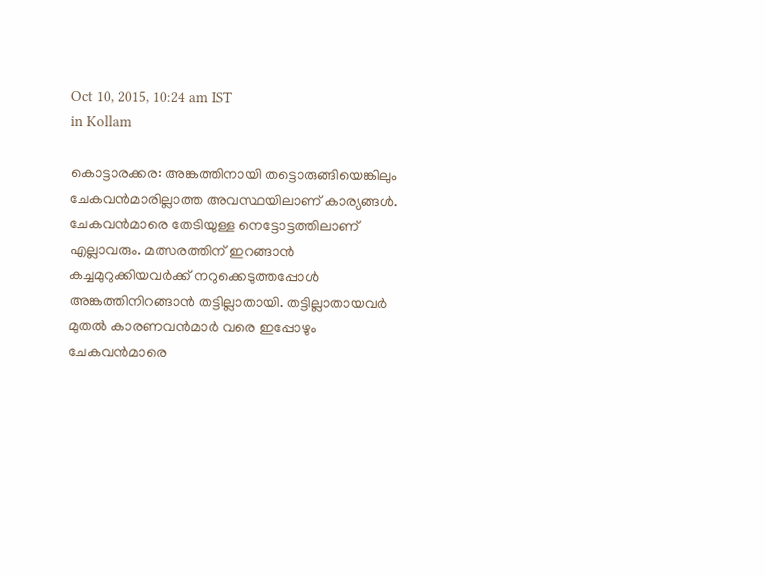Oct 10, 2015, 10:24 am IST
in Kollam

കൊട്ടാരക്കര: അങ്കത്തിനായി തട്ടൊരുങ്ങിയെങ്കിലും ചേകവന്‍മാരില്ലാത്ത അവസ്ഥയിലാണ് കാര്യങ്ങള്‍. ചേകവന്‍മാരെ തേടിയുള്ള നെട്ടോട്ടത്തിലാണ് എല്ലാവരും. മത്സരത്തിന് ഇറങ്ങാന്‍ കച്ചമുറുക്കിയവര്‍ക്ക് നറുക്കെടുത്തപ്പോള്‍ അങ്കത്തിനിറങ്ങാന്‍ തട്ടില്ലാതായി. തട്ടില്ലാതായവര്‍ മുതല്‍ കാരണവന്‍മാര്‍ വരെ ഇപ്പോഴും ചേകവന്‍മാരെ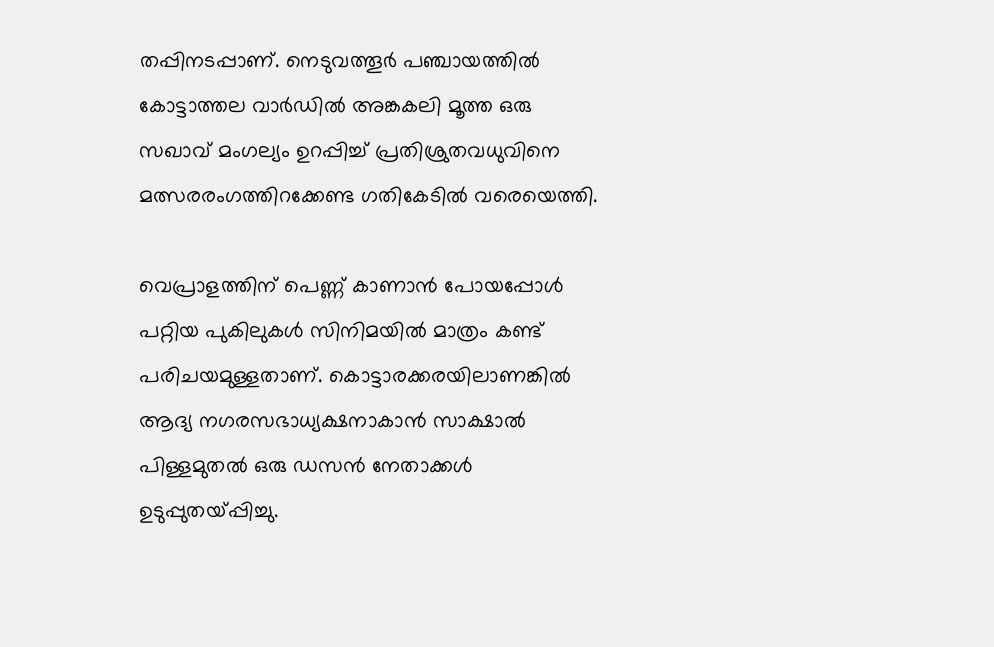തപ്പിനടപ്പാണ്. നെടുവത്തൂര്‍ പഞ്ചായത്തില്‍ കോട്ടാത്തല വാര്‍ഡില്‍ അങ്കകലി മൂത്ത ഒരു സഖാവ് മംഗല്യം ഉറപ്പിച്ച് പ്രതിശ്രുതവധുവിനെ മത്സരരംഗത്തിറക്കേണ്ട ഗതികേടില്‍ വരെയെത്തി.

വെപ്രാളത്തിന് പെണ്ണ് കാണാന്‍ പോയപ്പോള്‍ പറ്റിയ പുകിലുകള്‍ സിനിമയില്‍ മാത്രം കണ്ട് പരിചയമുള്ളതാണ്. കൊട്ടാരക്കരയിലാണങ്കില്‍ ആദ്യ നഗരസഭാധ്യക്ഷനാകാന്‍ സാക്ഷാല്‍ പിള്ളമുതല്‍ ഒരു ഡസന്‍ നേതാക്കള്‍ ഉടുപ്പുതയ്‌പ്പിച്ചു.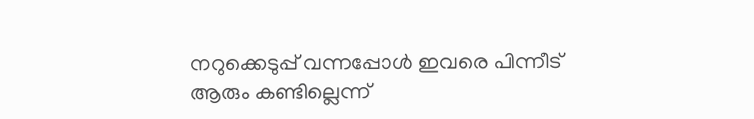നറുക്കെടുപ്പ് വന്നപ്പോള്‍ ഇവരെ പിന്നീട് ആരും കണ്ടില്ലെന്ന്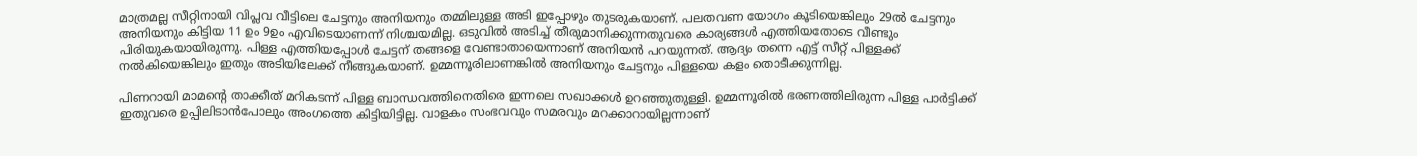മാത്രമല്ല സീറ്റിനായി വിപ്ലവ വീട്ടിലെ ചേട്ടനും അനിയനും തമ്മിലുള്ള അടി ഇപ്പോഴും തുടരുകയാണ്. പലതവണ യോഗം കൂടിയെങ്കിലും 29ല്‍ ചേട്ടനും അനിയനും കിട്ടിയ 11 ഉം 9ഉം എവിടെയാണന്ന് നിശ്ചയമില്ല. ഒടുവില്‍ അടിച്ച് തീരുമാനിക്കുന്നതുവരെ കാര്യങ്ങള്‍ എത്തിയതോടെ വീണ്ടും പിരിയുകയായിരുന്നു. പിള്ള എത്തിയപ്പോള്‍ ചേട്ടന് തങ്ങളെ വേണ്ടാതായെന്നാണ് അനിയന്‍ പറയുന്നത്. ആദ്യം തന്നെ എട്ട് സീറ്റ് പിള്ളക്ക് നല്‍കിയെങ്കിലും ഇതും അടിയിലേക്ക് നീങ്ങുകയാണ്. ഉമ്മന്നൂരിലാണങ്കില്‍ അനിയനും ചേട്ടനും പിള്ളയെ കളം തൊടീക്കുന്നില്ല.

പിണറായി മാമന്റെ താക്കീത് മറികടന്ന് പിള്ള ബാന്ധവത്തിനെതിരെ ഇന്നലെ സഖാക്കള്‍ ഉറഞ്ഞുതുള്ളി. ഉമ്മന്നൂരില്‍ ഭരണത്തിലിരുന്ന പിള്ള പാര്‍ട്ടിക്ക് ഇതുവരെ ഉപ്പിലിടാന്‍പോലും അംഗത്തെ കിട്ടിയിട്ടില്ല. വാളകം സംഭവവും സമരവും മറക്കാറായില്ലന്നാണ്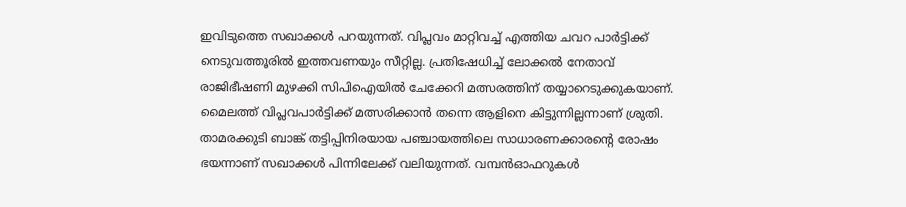ഇവിടുത്തെ സഖാക്കള്‍ പറയുന്നത്. വിപ്ലവം മാറ്റിവച്ച് എത്തിയ ചവറ പാര്‍ട്ടിക്ക് നെടുവത്തൂരില്‍ ഇത്തവണയും സീറ്റില്ല. പ്രതിഷേധിച്ച് ലോക്കല്‍ നേതാവ് രാജിഭീഷണി മുഴക്കി സിപിഐയില്‍ ചേക്കേറി മത്സരത്തിന് തയ്യാറെടുക്കുകയാണ്. മൈലത്ത് വിപ്ലവപാര്‍ട്ടിക്ക് മത്സരിക്കാന്‍ തന്നെ ആളിനെ കിട്ടുന്നില്ലന്നാണ് ശ്രുതി. താമരക്കുടി ബാങ്ക് തട്ടിപ്പിനിരയായ പഞ്ചായത്തിലെ സാധാരണക്കാരന്റെ രോഷം ഭയന്നാണ് സഖാക്കള്‍ പിന്നിലേക്ക് വലിയുന്നത്. വമ്പന്‍ഓഫറുകള്‍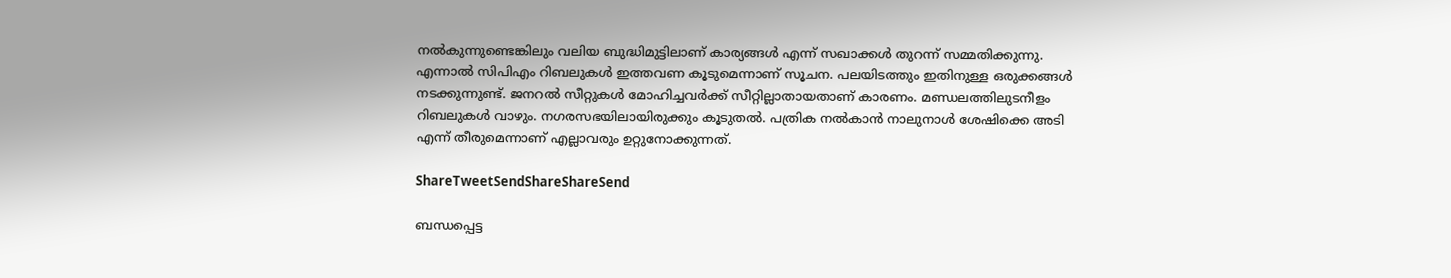നല്‍കുന്നുണ്ടെങ്കിലും വലിയ ബുദ്ധിമുട്ടിലാണ് കാര്യങ്ങള്‍ എന്ന് സഖാക്കള്‍ തുറന്ന് സമ്മതിക്കുന്നു. എന്നാല്‍ സിപിഎം റിബലുകള്‍ ഇത്തവണ കൂടുമെന്നാണ് സൂചന. പലയിടത്തും ഇതിനുള്ള ഒരുക്കങ്ങള്‍ നടക്കുന്നുണ്ട്. ജനറല്‍ സീറ്റുകള്‍ മോഹിച്ചവര്‍ക്ക് സീറ്റില്ലാതായതാണ് കാരണം. മണ്ഡലത്തിലുടനീളം റിബലുകള്‍ വാഴും. നഗരസഭയിലായിരുക്കും കൂടുതല്‍. പത്രിക നല്‍കാന്‍ നാലുനാള്‍ ശേഷിക്കെ അടി എന്ന് തീരുമെന്നാണ് എല്ലാവരും ഉറ്റുനോക്കുന്നത്.

ShareTweetSendShareShareSend

ബന്ധപ്പെട്ട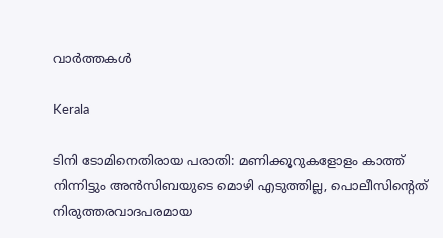വാര്‍ത്തകള്‍

Kerala

ടിനി ടോമിനെതിരായ പരാതി: മണിക്കൂറുകളോളം കാത്ത് നിന്നിട്ടും അന്‍സിബയുടെ മൊഴി എടുത്തില്ല, പൊലീസിന്റെത് നിരുത്തരവാദപരമായ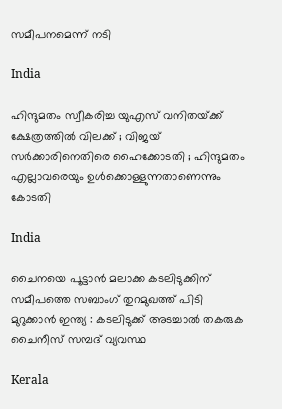സമീപനമെന്ന് നടി

India

ഹിന്ദുമതം സ്വീകരിച്ച യുഎസ് വനിതയ്‌ക്ക് ക്ഷേത്രത്തിൽ വിലക്ക് ; വിജയ് സർക്കാരിനെതിരെ ഹൈക്കോടതി ; ഹിന്ദുമതം എല്ലാവരെയും ഉൾക്കൊള്ളുന്നതാണെന്നും കോടതി

India

ചൈനയെ പൂട്ടാൻ മലാക്ക കടലിടുക്കിന് സമീപത്തെ സബാംഗ് തുറമുഖത്ത് പിടി മുറുക്കാൻ ഇന്ത്യ : കടലിടുക്ക് അടച്ചാൽ തകരുക ചൈനീസ് സമ്പദ് വ്യവസ്ഥ

Kerala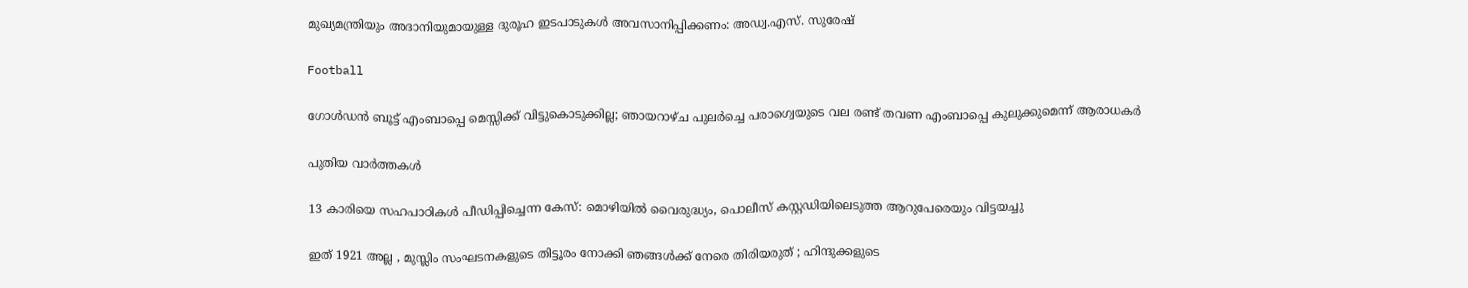മുഖ്യമന്ത്രിയും അദാനിയുമായുള്ള ദുരൂഹ ഇടപാടുകൾ അവസാനിപ്പിക്കണം: അഡ്വ.എസ്. സുരേഷ്

Football

ഗോള്‍ഡന്‍ ബൂട്ട് എംബാപ്പെ മെസ്സിക്ക് വിട്ടുകൊടുക്കില്ല; ഞായറാഴ്ച പുലര്‍ച്ചെ പരാഗ്വെയുടെ വല രണ്ട് തവണ എംബാപ്പെ കുലുക്കുമെന്ന് ആരാധകര്‍

പുതിയ വാര്‍ത്തകള്‍

13 കാരിയെ സഹപാഠികള്‍ പീഡിപ്പിച്ചെന്ന കേസ്: മൊഴിയില്‍ വൈരുദ്ധ്യം, പൊലീസ് കസ്റ്റഡിയിലെടുത്ത ആറുപേരെയും വിട്ടയച്ചു

ഇത് 1921 അല്ല , മുസ്ലിം സംഘടനകളുടെ തിട്ടൂരം നോക്കി ഞങ്ങൾക്ക് നേരെ തിരിയരുത് ; ഹിന്ദുക്കളുടെ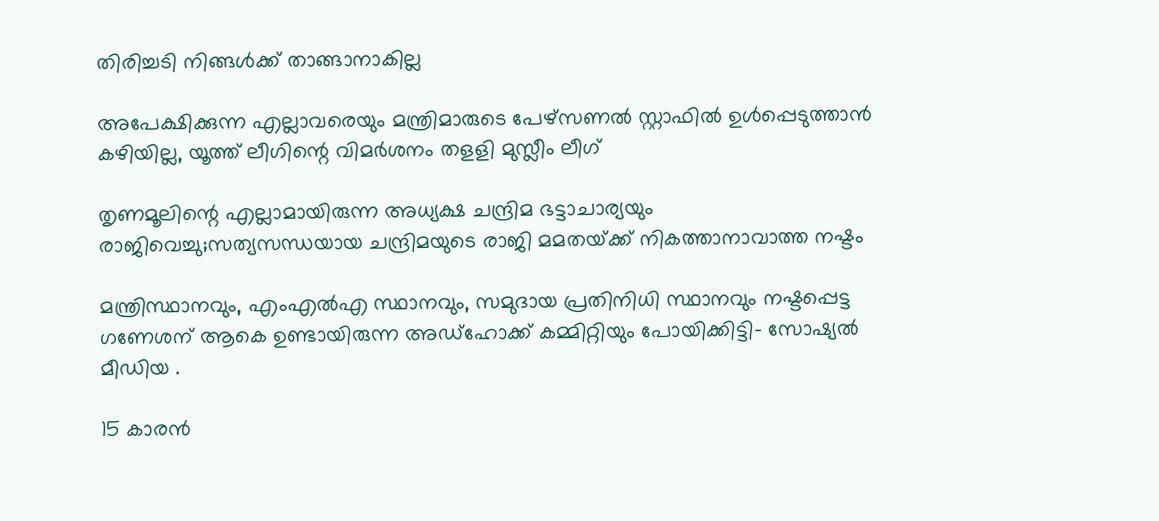തിരിച്ചടി നിങ്ങൾക്ക് താങ്ങാനാകില്ല

അപേക്ഷിക്കുന്ന എല്ലാവരെയും മന്ത്രിമാരുടെ പേഴ്‌സണല്‍ സ്റ്റാഫില്‍ ഉള്‍പ്പെടുത്താന്‍ കഴിയില്ല, യൂത്ത് ലീഗിന്റെ വിമര്‍ശനം തളളി മുസ്ലീം ലീഗ്

തൃണമൂലിന്റെ എല്ലാമായിരുന്ന അധ്യക്ഷ ചന്ദ്രിമ ഭട്ടാചാര്യയും രാജിവെച്ചു;സത്യസന്ധയായ ചന്ദ്രിമയുടെ രാജി മമതയ്‌ക്ക് നികത്താനാവാത്ത നഷ്ടം

മന്ത്രിസ്ഥാനവും, എംഎൽഎ സ്ഥാനവും, സമുദായ പ്രതിനിധി സ്ഥാനവും നഷ്ടപ്പെട്ട ഗണേശന് ആകെ ഉണ്ടായിരുന്ന അഡ്ഹോക്ക് കമ്മിറ്റിയും പോയിക്കിട്ടി- സോഷ്യൽ മീഡിയ .

15 കാരന്‍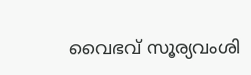വൈഭവ് സൂര്യവംശി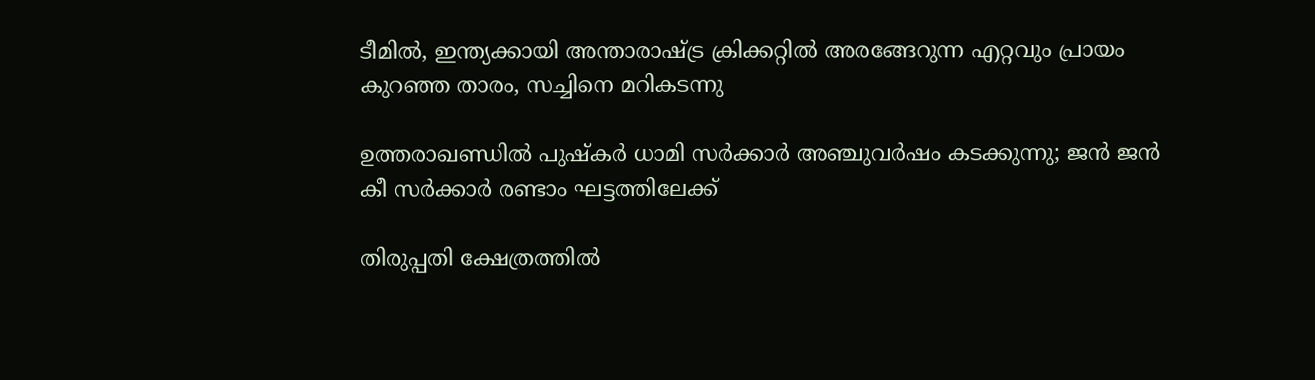ടീമില്‍, ഇന്ത്യക്കായി അന്താരാഷ്‌ട്ര ക്രിക്കറ്റില്‍ അരങ്ങേറുന്ന എറ്റവും പ്രായം കുറഞ്ഞ താരം, സച്ചിനെ മറികടന്നു

ഉത്തരാഖണ്ഡിൽ പുഷ്‌കർ ധാമി സർക്കാർ അഞ്ചുവർഷം കടക്കുന്നു; ജൻ ജൻ കീ സർക്കാർ രണ്ടാം ഘട്ടത്തിലേക്ക്

തിരുപ്പതി ക്ഷേത്രത്തില്‍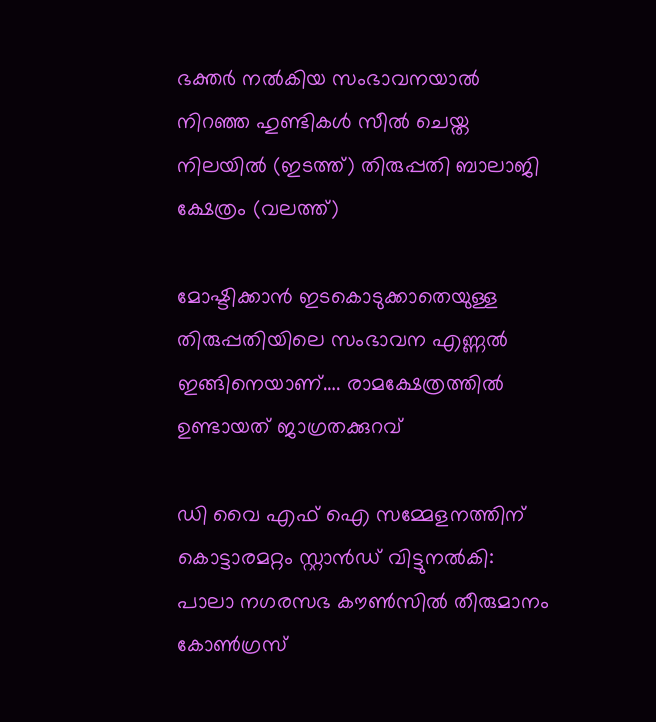ഭക്തര്‍ നല്‍കിയ സംഭാവനയാല്‍ നിറഞ്ഞ ഹുണ്ടികള്‍ സീല്‍ ചെയ്ത നിലയില്‍ (ഇടത്ത്) തിരുപ്പതി ബാലാജി ക്ഷേത്രം (വലത്ത്)

മോഷ്ടിക്കാന്‍ ഇടകൊടുക്കാതെയുള്ള തിരുപ്പതിയിലെ സംഭാവന എണ്ണല്‍ ഇങ്ങിനെയാണ്…. രാമക്ഷേത്രത്തില്‍ ഉണ്ടായത് ജാഗ്രതക്കുറവ്

ഡി വൈ എഫ് ഐ സമ്മേളനത്തിന് കൊട്ടാരമറ്റം സ്റ്റാന്‍ഡ് വിട്ടുനല്‍കി: പാലാ നഗരസഭ കൗണ്‍സില്‍ തീരുമാനം കോണ്‍ഗ്രസ്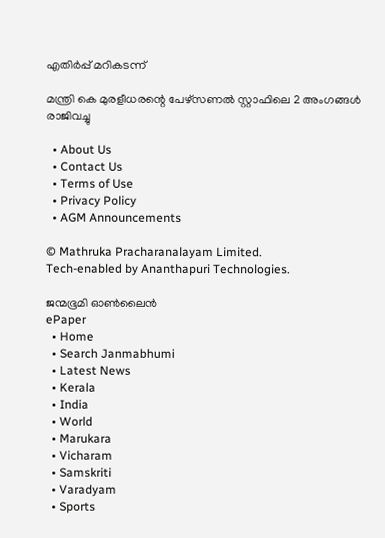എതിര്‍പ്പ് മറികടന്ന്

മന്ത്രി കെ മുരളീധരന്റെ പേഴ്‌സണല്‍ സ്റ്റാഫിലെ 2 അംഗങ്ങള്‍ രാജിവച്ചു

  • About Us
  • Contact Us
  • Terms of Use
  • Privacy Policy
  • AGM Announcements

© Mathruka Pracharanalayam Limited.
Tech-enabled by Ananthapuri Technologies.

ജന്മഭൂമി ഓണ്‍ലൈന്‍
ePaper
  • Home
  • Search Janmabhumi
  • Latest News
  • Kerala
  • India
  • World
  • Marukara
  • Vicharam
  • Samskriti
  • Varadyam
  • Sports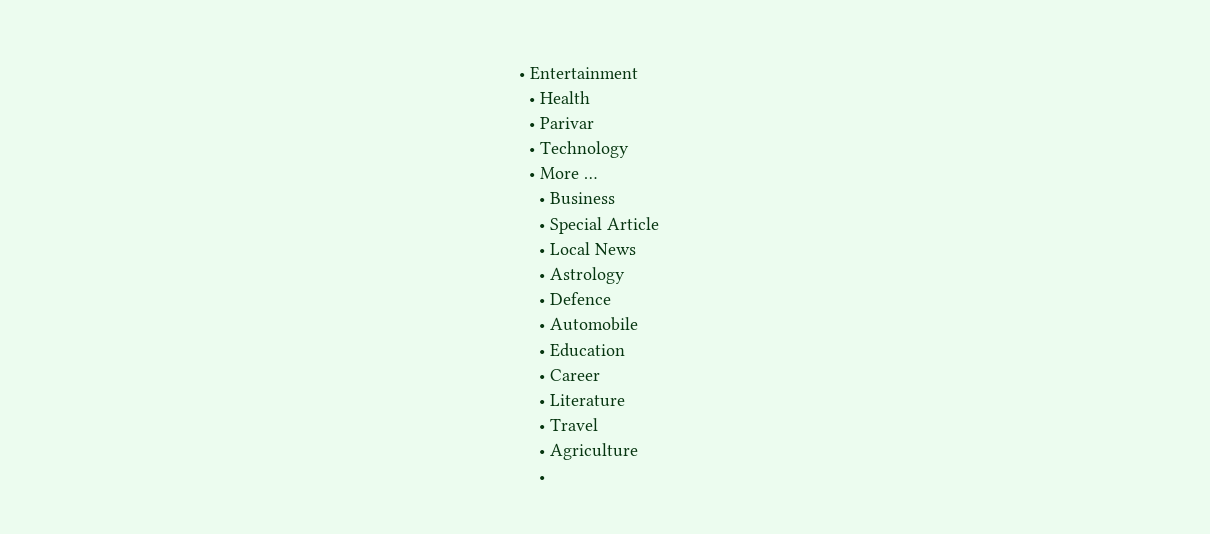• Entertainment
  • Health
  • Parivar
  • Technology
  • More …
    • Business
    • Special Article
    • Local News
    • Astrology
    • Defence
    • Automobile
    • Education
    • Career
    • Literature
    • Travel
    • Agriculture
    •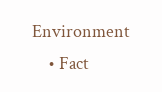Environment
    • Fact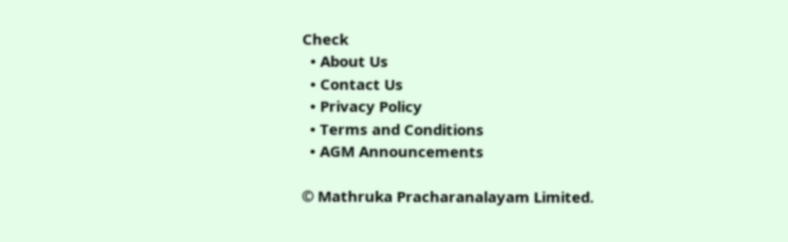Check
  • About Us
  • Contact Us
  • Privacy Policy
  • Terms and Conditions
  • AGM Announcements

© Mathruka Pracharanalayam Limited.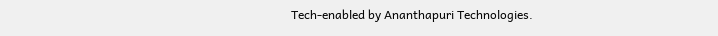Tech-enabled by Ananthapuri Technologies.